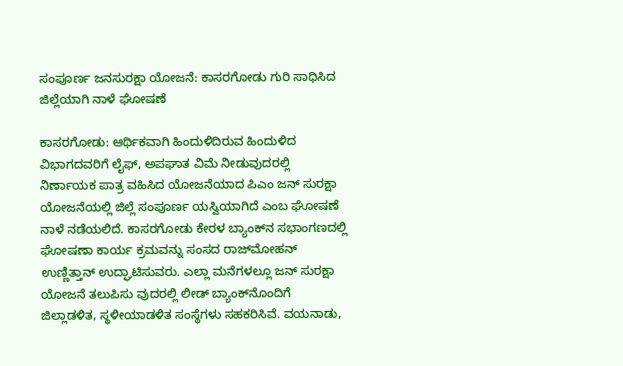ಸಂಪೂರ್ಣ ಜನಸುರಕ್ಷಾ ಯೋಜನೆ: ಕಾಸರಗೋಡು ಗುರಿ ಸಾಧಿಸಿದ ಜಿಲ್ಲೆಯಾಗಿ ನಾಳೆ ಘೋಷಣೆ

ಕಾಸರಗೋಡು: ಆರ್ಥಿಕವಾಗಿ ಹಿಂದುಳಿದಿರುವ ಹಿಂದುಳಿದ ವಿಭಾಗದವರಿಗೆ ಲೈಫ್, ಅಪಘಾತ ವಿಮೆ ನೀಡುವುದರಲ್ಲಿ ನಿರ್ಣಾಯಕ ಪಾತ್ರ ವಹಿಸಿದ ಯೋಜನೆಯಾದ ಪಿಎಂ ಜನ್ ಸುರಕ್ಷಾ ಯೋಜನೆಯಲ್ಲಿ ಜಿಲ್ಲೆ ಸಂಪೂರ್ಣ ಯಸ್ವಿಯಾಗಿದೆ ಎಂಬ ಘೋಷಣೆ ನಾಳೆ ನಡೆಯಲಿದೆ. ಕಾಸರಗೋಡು ಕೇರಳ ಬ್ಯಾಂಕ್‌ನ ಸಭಾಂಗಣದಲ್ಲಿ ಘೋಷಣಾ ಕಾರ್ಯ ಕ್ರಮವನ್ನು ಸಂಸದ ರಾಜ್‌ಮೋಹನ್ ಉಣ್ಣಿತ್ತಾನ್ ಉದ್ಘಾಟಿಸುವರು. ಎಲ್ಲಾ ಮನೆಗಳಲ್ಲೂ ಜನ್ ಸುರಕ್ಷಾ ಯೋಜನೆ ತಲುಪಿಸು ವುದರಲ್ಲಿ ಲೀಡ್ ಬ್ಯಾಂಕ್‌ನೊಂದಿಗೆ ಜಿಲ್ಲಾಡಳಿತ, ಸ್ಥಳೀಯಾಡಳಿತ ಸಂಸ್ಥೆಗಳು ಸಹಕರಿಸಿವೆ. ವಯನಾಡು,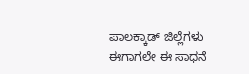ಪಾಲಕ್ಕಾಡ್ ಜಿಲ್ಲೆಗಳು ಈಗಾಗಲೇ ಈ ಸಾಧನೆ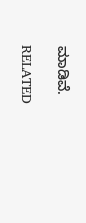ಮಾಡಿವೆ.

RELATED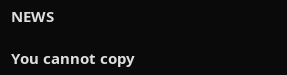NEWS

You cannot copy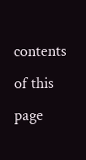contents of this page